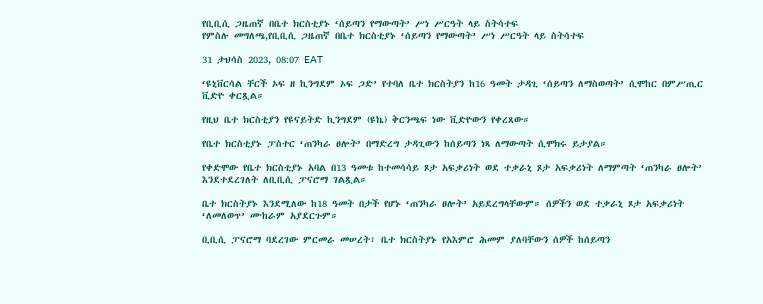የቢቢሲ ጋዜጠኛ በቤተ ክርስቲያኑ ‘ሰይጣን የማውጣት’ ሥነ ሥርዓት ላይ ስትሳተፍ
የምስሉ መግለጫ,የቢቢሲ ጋዜጠኛ በቤተ ክርስቲያኑ ‘ሰይጣን የማውጣት’ ሥነ ሥርዓት ላይ ስትሳተፍ

31 ታህሳስ 2023, 08:07 EAT

‘ዩኒቨርሳል ቸርች ኦፍ ዘ ኪንግደም ኦፍ ጋድ’ የተባለ ቤተ ክርስትያን ከ16 ዓመት ታዳጊ ‘ሰይጣን ለማስወጣት’ ሲሞከር በምሥጢር ቪድዮ ቀርጿል።

የዚህ ቤተ ክርስቲያን የዩናይትድ ኪንግደም (ዩኬ) ቅርንጫፍ ነው ቪድዮውን የቀረጸው።

የቤተ ክርስቲያኑ ፓስተር ‘ጠንካራ ፀሎት’ በማድረግ ታዳጊውን ከሰይጣን ነጻ ለማውጣት ሲሞክሩ ይታያል።

የቀድሞው የቤተ ክርስቲያኑ አባል በ13 ዓመቱ ከተመሳሳይ ጾታ አፍቃሪነት ወደ ተቃራኒ ጾታ አፍቃሪነት ለማምጣት ‘ጠንካራ ፀሎት’ እንደተደረገለት ለቢቢሲ ፓናሮማ ገልጿል።

ቤተ ክርስትያኑ እንደሚለው ከ18 ዓመት በታች የሆኑ ‘ጠንካራ ፀሎት’ አይደረግላቸውም። ሰዎችን ወደ ተቃራኒ ጾታ አፍቃሪነት ‘ለመለወጥ’ ሙከራም አያደርጉም።

ቢቢሲ ፓናሮማ ባደረገው ምርመራ መሠረት፣ ቤተ ክርስትያኑ የአእምሮ ሕመም ያለባቸውን ሰዎች ከሰይጣን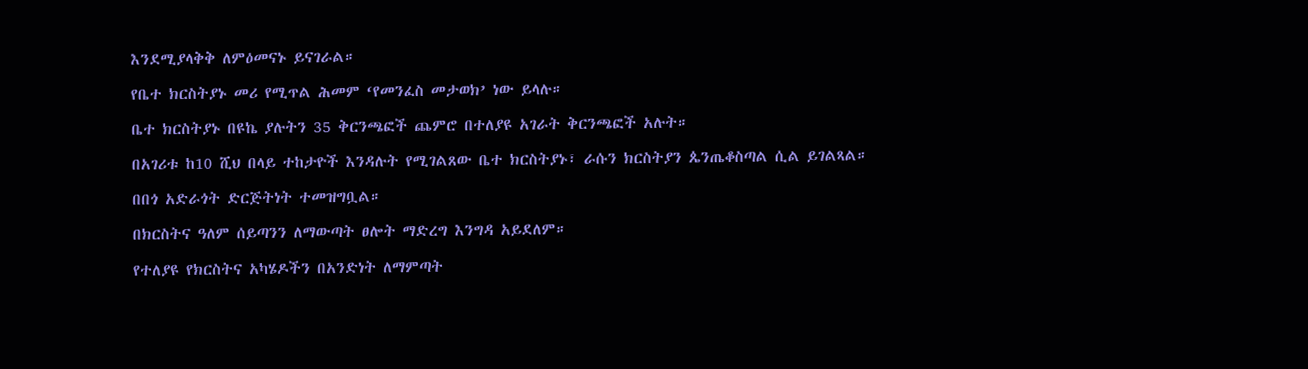እንደሚያላቅቅ ለምዕመናኑ ይናገራል።

የቤተ ክርስትያኑ መሪ የሚጥል ሕመም ‘የመንፈስ መታወክ’ ነው ይላሉ።

ቤተ ክርስትያኑ በዩኬ ያሉትን 35 ቅርንጫፎች ጨምሮ በተለያዩ አገራት ቅርንጫፎች አሉት።

በአገሪቱ ከ10 ሺህ በላይ ተከታዮች እንዳሉት የሚገልጸው ቤተ ክርስትያኑ፣ ራሱን ክርስትያን ጴንጤቆስጣል ሲል ይገልጻል።

በበጎ አድራጎት ድርጅትነት ተመዝግቧል።

በክርስትና ዓለም ሰይጣንን ለማውጣት ፀሎት ማድረግ እንግዳ አይደለም።

የተለያዩ የክርስትና አካሄዶችን በአንድነት ለማምጣት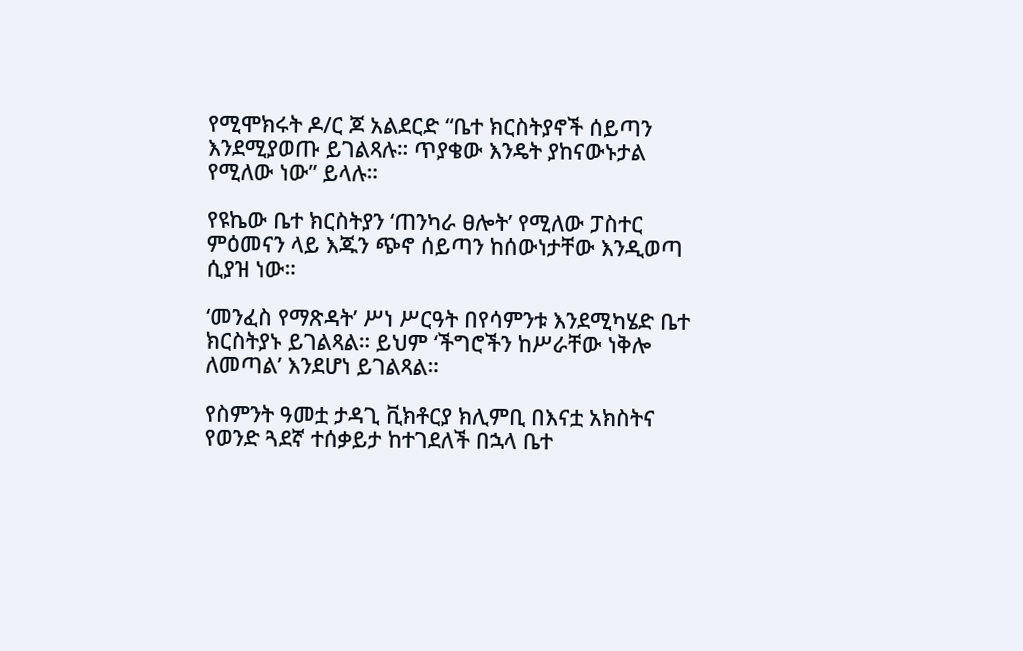የሚሞክሩት ዶ/ር ጆ አልደርድ “ቤተ ክርስትያኖች ሰይጣን እንደሚያወጡ ይገልጻሉ። ጥያቄው እንዴት ያከናውኑታል የሚለው ነው” ይላሉ።

የዩኬው ቤተ ክርስትያን ‘ጠንካራ ፀሎት’ የሚለው ፓስተር ምዕመናን ላይ እጁን ጭኖ ሰይጣን ከሰውነታቸው እንዲወጣ ሲያዝ ነው።

‘መንፈስ የማጽዳት’ ሥነ ሥርዓት በየሳምንቱ እንደሚካሄድ ቤተ ክርስትያኑ ይገልጻል። ይህም ‘ችግሮችን ከሥራቸው ነቅሎ ለመጣል’ እንደሆነ ይገልጻል።

የስምንት ዓመቷ ታዳጊ ቪክቶርያ ክሊምቢ በእናቷ አክስትና የወንድ ጓደኛ ተሰቃይታ ከተገደለች በኋላ ቤተ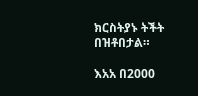ክርስትያኑ ትችት በዝቶበታል።

እአአ በ2000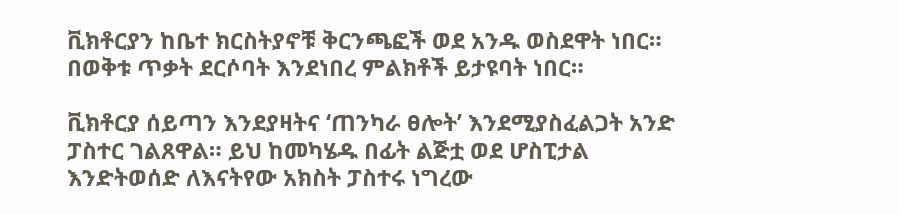ቪክቶርያን ከቤተ ክርስትያኖቹ ቅርንጫፎች ወደ አንዱ ወስደዋት ነበር። በወቅቱ ጥቃት ደርሶባት እንደነበረ ምልክቶች ይታዩባት ነበር።

ቪክቶርያ ሰይጣን እንደያዛትና ‘ጠንካራ ፀሎት’ እንደሚያስፈልጋት አንድ ፓስተር ገልጸዋል። ይህ ከመካሄዱ በፊት ልጅቷ ወደ ሆስፒታል እንድትወሰድ ለእናትየው አክስት ፓስተሩ ነግረው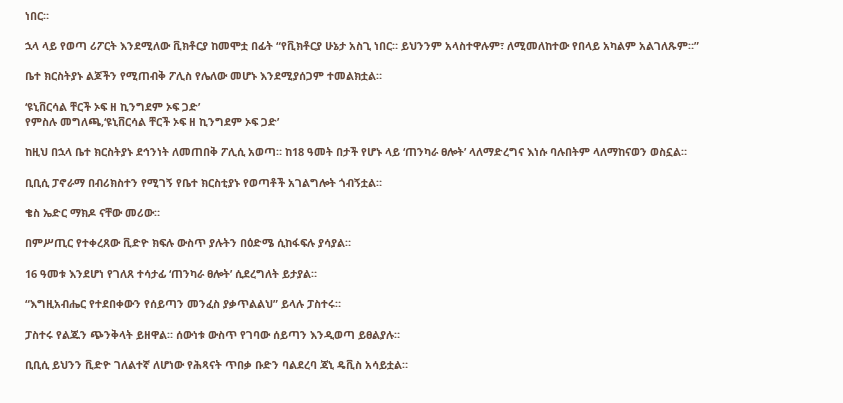ነበር።

ኋላ ላይ የወጣ ሪፖርት እንደሚለው ቪክቶርያ ከመሞቷ በፊት “የቪክቶርያ ሁኔታ አስጊ ነበር። ይህንንም አላስተዋሉም፣ ለሚመለከተው የበላይ አካልም አልገለጹም።”

ቤተ ክርስትያኑ ልጆችን የሚጠብቅ ፖሊስ የሌለው መሆኑ እንደሚያሰጋም ተመልክቷል።

‘ዩኒቨርሳል ቸርች ኦፍ ዘ ኪንግደም ኦፍ ጋድ’
የምስሉ መግለጫ,‘ዩኒቨርሳል ቸርች ኦፍ ዘ ኪንግደም ኦፍ ጋድ’

ከዚህ በኋላ ቤተ ክርስትያኑ ደኅንነት ለመጠበቅ ፖሊሲ አወጣ። ከ18 ዓመት በታች የሆኑ ላይ ‘ጠንካራ ፀሎት’ ላለማድረግና እነሱ ባሉበትም ላለማከናወን ወስኗል።

ቢቢሲ ፓኖራማ በብሪክስተን የሚገኝ የቤተ ክርስቲያኑ የወጣቶች አገልግሎት ጎብኝቷል።

ቄስ ኤድር ማክዶ ናቸው መሪው።

በምሥጢር የተቀረጸው ቪድዮ ክፍሉ ውስጥ ያሉትን በዕድሜ ሲከፋፍሉ ያሳያል።

16 ዓመቱ እንደሆነ የገለጸ ተሳታፊ ‘ጠንካራ ፀሎት’ ሲደረግለት ይታያል።

“እግዚአብሔር የተደበቀውን የሰይጣን መንፈስ ያቃጥልልህ” ይላሉ ፓስተሩ።

ፓስተሩ የልጁን ጭንቅላት ይዘዋል። ሰውነቱ ውስጥ የገባው ሰይጣን እንዲወጣ ይፀልያሉ።

ቢቢሲ ይህንን ቪድዮ ገለልተኛ ለሆነው የሕጻናት ጥበቃ ቡድን ባልደረባ ጃኒ ዴቪስ አሳይቷል።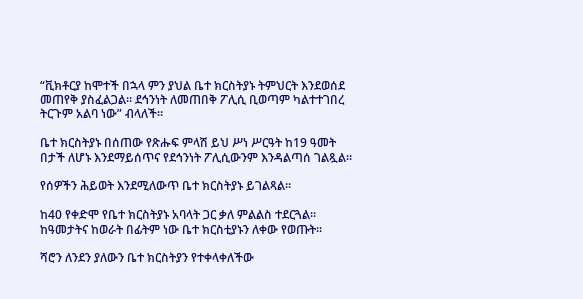“ቪክቶርያ ከሞተች በኋላ ምን ያህል ቤተ ክርስትያኑ ትምህርት እንደወሰደ መጠየቅ ያስፈልጋል። ደኅንነት ለመጠበቅ ፖሊሲ ቢወጣም ካልተተገበረ ትርጉም አልባ ነው” ብላለች።

ቤተ ክርስትያኑ በሰጠው የጽሑፍ ምላሽ ይህ ሥነ ሥርዓት ከ19 ዓመት በታች ለሆኑ እንደማይሰጥና የደኅንነት ፖሊሲውንም እንዳልጣሰ ገልጿል።

የሰዎችን ሕይወት እንደሚለውጥ ቤተ ክርስትያኑ ይገልጻል።

ከ40 የቀድሞ የቤተ ክርስትያኑ አባላት ጋር ቃለ ምልልስ ተደርጓል። ከዓመታትና ከወራት በፊትም ነው ቤተ ክርስቲያኑን ለቀው የወጡት።

ሻሮን ለንደን ያለውን ቤተ ክርስትያን የተቀላቀለችው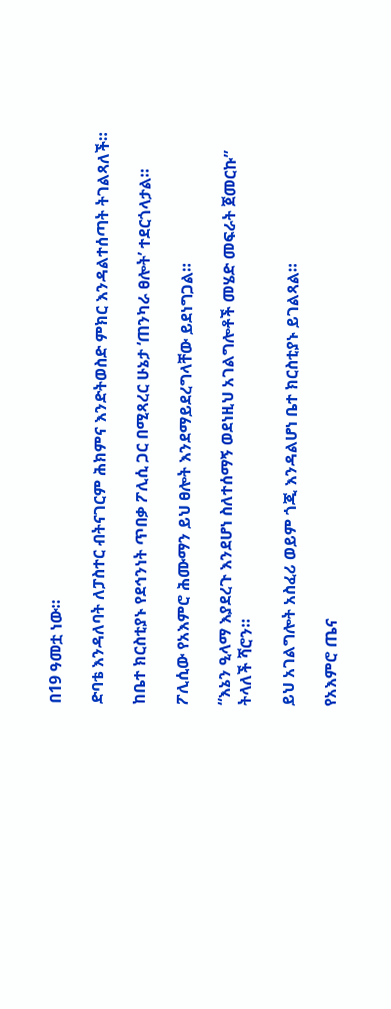በ19 ዓመቷ ነው።

ድባቴ እንዳለባት ለፓስተር ብትናገርም ሕክምና እንድትወስድ ምክር እንዳልተሰጣት ትገልጻለች።

ከቤተ ክርስቲያኑ የደኅንነት ጥበቃ ፖሊሲ ጋር በሚጻረር ሁኔታ ‘ጠንካራ ፀሎት’ ተደርጎላታል።

ፖሊሲው የአእምሮ ሕሙማን ይህ ፀሎት እንደማይደረግላቸው ይደነግጋል።

“እኔን ዒላማ እያደረጉ እንደሆነ ስለተሰማኝ ወደነዚህ አገልግሎቶች መሄድ መፍራት ጀመርኩ” ትላለች ሻሮን።

ይህ አገልግሎት አስፈሪ ወይም ጎጂ እንዳልሆነ ቤተ ክርስቲያኑ ይገልጻል።

የአእምሮ ጤና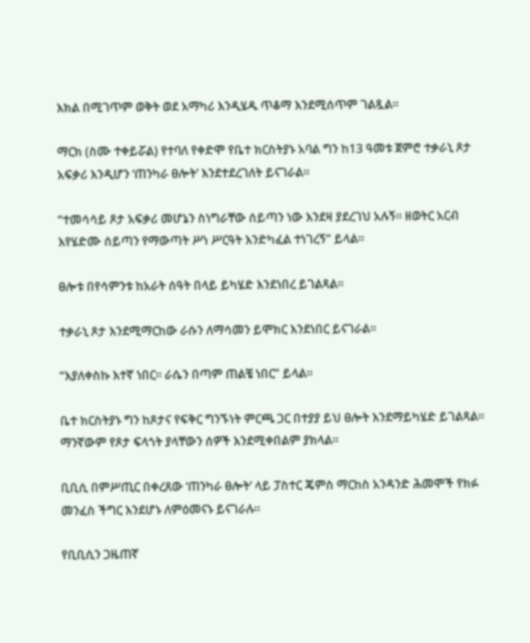እክል በሚገጥም ወቅት ወደ አማካሪ እንዲሄዱ ጥቆማ እንደሚሰጥም ገልጿል።

ማርክ (ስሙ ተቀይሯል) የተባለ የቀድሞ የቤተ ክርስትያኑ አባል ግን ከ13 ዓመቱ ጀምሮ ተቃራኒ ጾታ አፍቃሪ እንዲሆን ‘ጠንካራ ፀሎት’ እንደተደረገለት ይናገራል።

“ተመሳሳይ ጾታ አፍቃሪ መሆኔን ስነግራቸው ሰይጣን ነው እንደዛ ያደረገህ አሉኝ። ዘወትር አርብ እየሄድሙ ሰይጣን የማውጣት ሥነ ሥርዓት እንድካፈል ተነገረኝ” ይላል።

ፀሎቱ በየሳምንቱ ከአራት ሰዓት በላይ ይካሄድ እንደነበረ ይገልጻል።

ተቃራኒ ጾታ እንደሚማርከው ራሱን ለማሳመን ይሞክር እንደነበር ይናገራል።

“እያለቀስኩ እተኛ ነበር። ራሴን በጣም ጠልቼ ነበር” ይላል።

ቤተ ክርስትያኑ ግን ከጾታና የፍቅር ግንኙነት ምርጫ ጋር በተያያ ይህ ፀሎት እንደማይካሄድ ይገልጻል። ማንኛውም የጾታ ፍላጎት ያላቸውን ሰዎች እንደሚቀበልም ያክላል።

ቢቢሲ በምሥጢር በቀረጸው ‘ጠንካራ ፀሎት’ ላይ ፓስተር ጄምስ ማርከስ አንዳንድ ሕመሞች የክፉ መንፈስ ችግር እንደሆኑ ለምዕመናኑ ይናገራሉ።

የቢቢሲን ጋዜጠኛ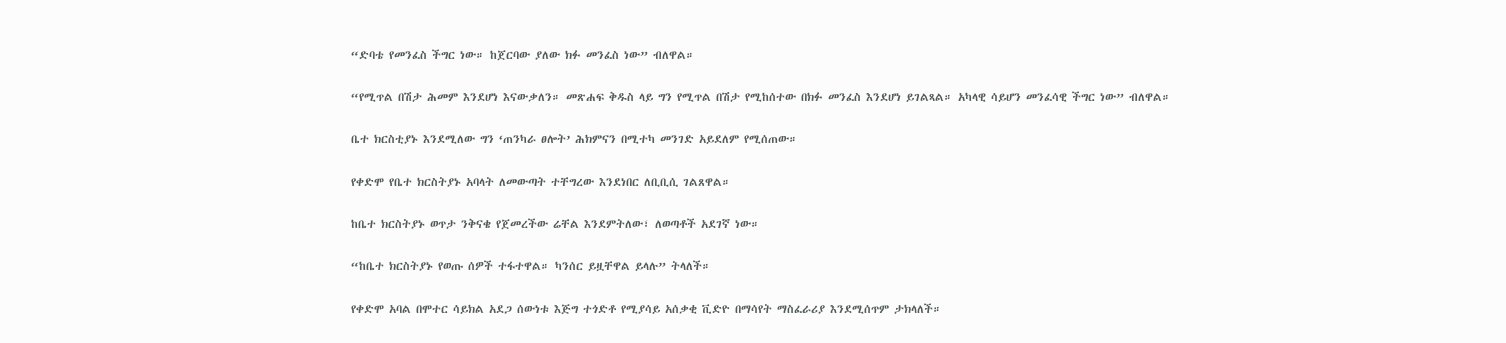“ድባቴ የመንፈስ ችግር ነው። ከጀርባው ያለው ክፉ መንፈስ ነው” ብለዋል።

“የሚጥል በሽታ ሕመም እንደሆነ እናውቃለን። መጽሐፍ ቅዱስ ላይ ግን የሚጥል በሽታ የሚከሰተው በክፉ መንፈስ እንደሆነ ይገልጻል። አካላዊ ሳይሆን መንፈሳዊ ችግር ነው” ብለዋል።

ቤተ ክርስቲያኑ እንደሚለው ግን ‘ጠንካራ ፀሎት’ ሕክምናን በሚተካ መንገድ አይደለም የሚሰጠው።

የቀድሞ የቤተ ክርስትያኑ አባላት ለመውጣት ተቸግረው እንደነበር ለቢቢሲ ገልጸዋል።

ከቤተ ክርስትያኑ ወጥታ ንቅናቄ የጀመረችው ሬቸል እንደምትለው፣ ለወጣቶች አደገኛ ነው።

“ከቤተ ክርስትያኑ የወጡ ሰዎች ተፋተዋል። ካንሰር ይዟቸዋል ይላሉ” ትላለች።

የቀድሞ አባል በሞተር ሳይክል አደጋ ሰውነቱ እጅግ ተጎድቶ የሚያሳይ አሰቃቂ ቪድዮ በማሳየት ማስፈራሪያ እንደሚሰጥም ታክላለች።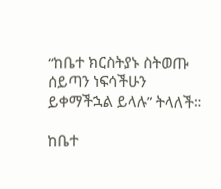“ከቤተ ክርስትያኑ ስትወጡ ሰይጣን ነፍሳችሁን ይቀማችኋል ይላሉ” ትላለች።

ከቤተ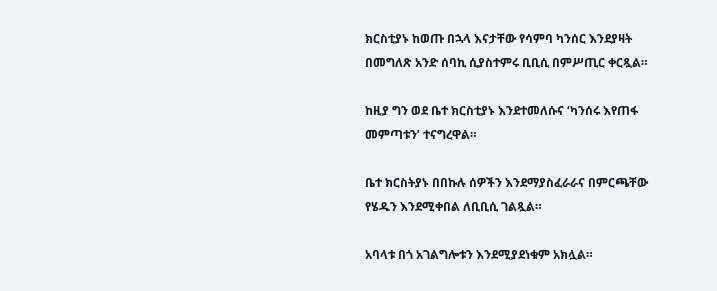ክርስቲያኑ ከወጡ በኋላ እናታቸው የሳምባ ካንሰር እንደያዛት በመግለጽ አንድ ሰባኪ ሲያስተምሩ ቢቢሲ በምሥጢር ቀርጿል።

ከዚያ ግን ወደ ቤተ ክርስቲያኑ እንደተመለሱና ‘ካንሰሩ እየጠፋ መምጣቱን’ ተናግረዋል።

ቤተ ክርስትያኑ በበኩሉ ሰዎችን እንደማያስፈራራና በምርጫቸው የሄዱን እንደሚቀበል ለቢቢሲ ገልጿል።

አባላቱ በጎ አገልግሎቱን እንደሚያደነቁም አክሏል።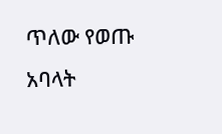ጥለው የወጡ አባላት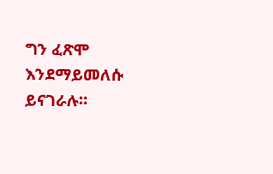ግን ፈጽሞ እንደማይመለሱ ይናገራሉ።